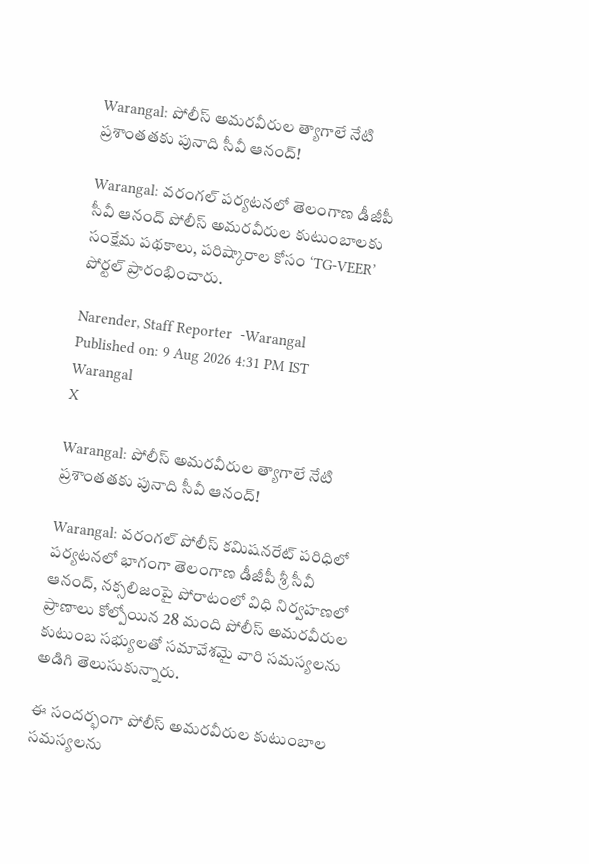Warangal: పోలీస్ అమరవీరుల త్యాగాలే నేటి ప్రశాంతతకు పునాది సీవీ ఆనంద్!

Warangal: వరంగల్ పర్యటనలో తెలంగాణ డీజీపీ సీవీ ఆనంద్ పోలీస్ అమరవీరుల కుటుంబాలకు సంక్షేమ పథకాలు, పరిష్కారాల కోసం ‘TG-VEER’ పోర్టల్ ప్రారంభించారు.

Narender, Staff Reporter  -Warangal
Published on: 9 Aug 2026 4:31 PM IST
Warangal
X

Warangal: పోలీస్ అమరవీరుల త్యాగాలే నేటి ప్రశాంతతకు పునాది సీవీ ఆనంద్!

Warangal: వరంగల్ పోలీస్ కమిషనరేట్ పరిధిలో పర్యటనలో భాగంగా తెలంగాణ డీజీపీ శ్రీ సీవీ ఆనంద్, నక్సలిజంపై పోరాటంలో విధి నిర్వహణలో ప్రాణాలు కోల్పోయిన 28 మంది పోలీస్ అమరవీరుల కుటుంబ సభ్యులతో సమావేశమై వారి సమస్యలను అడిగి తెలుసుకున్నారు.

ఈ సందర్భంగా పోలీస్ అమరవీరుల కుటుంబాల సమస్యలను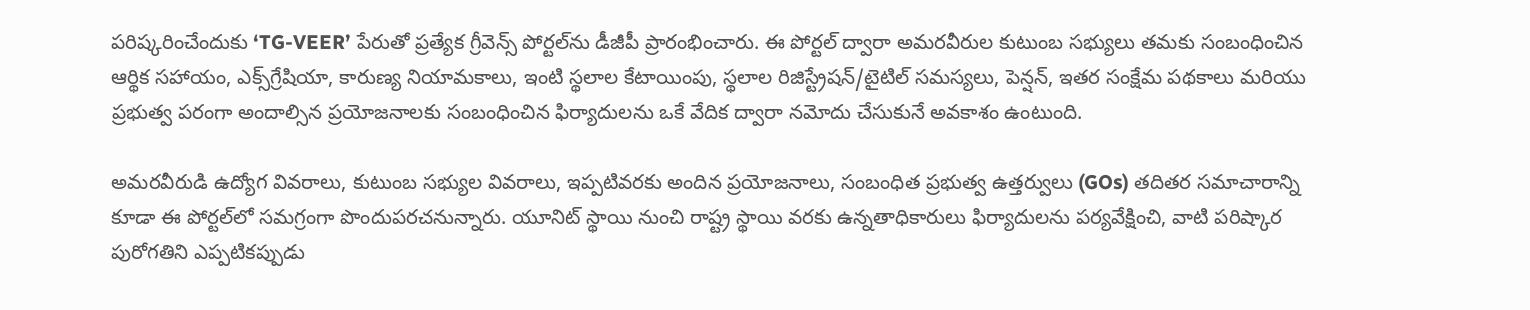పరిష్కరించేందుకు ‘TG-VEER’ పేరుతో ప్రత్యేక గ్రీవెన్స్ పోర్టల్‌ను డీజీపీ ప్రారంభించారు. ఈ పోర్టల్ ద్వారా అమరవీరుల కుటుంబ సభ్యులు తమకు సంబంధించిన ఆర్థిక సహాయం, ఎక్స్‌గ్రేషియా, కారుణ్య నియామకాలు, ఇంటి స్థలాల కేటాయింపు, స్థలాల రిజిస్ట్రేషన్/టైటిల్ సమస్యలు, పెన్షన్, ఇతర సంక్షేమ పథకాలు మరియు ప్రభుత్వ పరంగా అందాల్సిన ప్రయోజనాలకు సంబంధించిన ఫిర్యాదులను ఒకే వేదిక ద్వారా నమోదు చేసుకునే అవకాశం ఉంటుంది.

అమరవీరుడి ఉద్యోగ వివరాలు, కుటుంబ సభ్యుల వివరాలు, ఇప్పటివరకు అందిన ప్రయోజనాలు, సంబంధిత ప్రభుత్వ ఉత్తర్వులు (GOs) తదితర సమాచారాన్ని కూడా ఈ పోర్టల్‌లో సమగ్రంగా పొందుపరచనున్నారు. యూనిట్ స్థాయి నుంచి రాష్ట్ర స్థాయి వరకు ఉన్నతాధికారులు ఫిర్యాదులను పర్యవేక్షించి, వాటి పరిష్కార పురోగతిని ఎప్పటికప్పుడు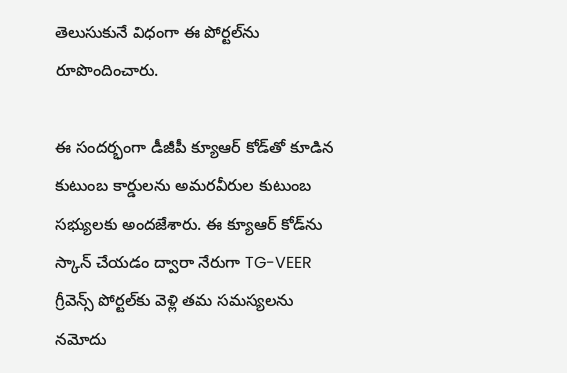తెలుసుకునే విధంగా ఈ పోర్టల్‌ను రూపొందించారు.

ఈ సందర్భంగా డీజీపీ క్యూఆర్ కోడ్‌తో కూడిన కుటుంబ కార్డులను అమరవీరుల కుటుంబ సభ్యులకు అందజేశారు. ఈ క్యూఆర్ కోడ్‌ను స్కాన్ చేయడం ద్వారా నేరుగా TG-VEER గ్రీవెన్స్ పోర్టల్‌కు వెళ్లి తమ సమస్యలను నమోదు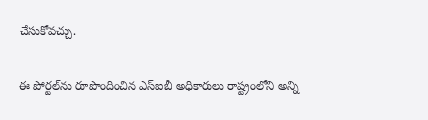చేసుకోవచ్చు.

ఈ పోర్టల్‌ను రూపొందించిన ఎస్‌ఐబీ అధికారులు రాష్ట్రంలోని అన్ని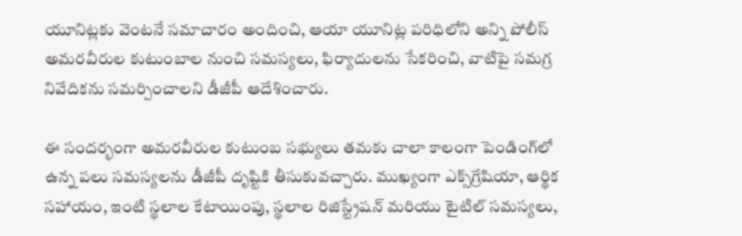యూనిట్లకు వెంటనే సమాచారం అందించి, ఆయా యూనిట్ల పరిధిలోని అన్ని పోలీస్ అమరవీరుల కుటుంబాల నుంచి సమస్యలు, ఫిర్యాదులను సేకరించి, వాటిపై సమగ్ర నివేదికను సమర్పించాలని డీజీపీ ఆదేశించారు.

ఈ సందర్భంగా అమరవీరుల కుటుంబ సభ్యులు తమకు చాలా కాలంగా పెండింగ్‌లో ఉన్న పలు సమస్యలను డీజీపీ దృష్టికి తీసుకువచ్చారు. ముఖ్యంగా ఎక్స్‌గ్రేషియా, ఆర్థిక సహాయం, ఇంటి స్థలాల కేటాయింపు, స్థలాల రిజిస్ట్రేషన్ మరియు టైటిల్ సమస్యలు,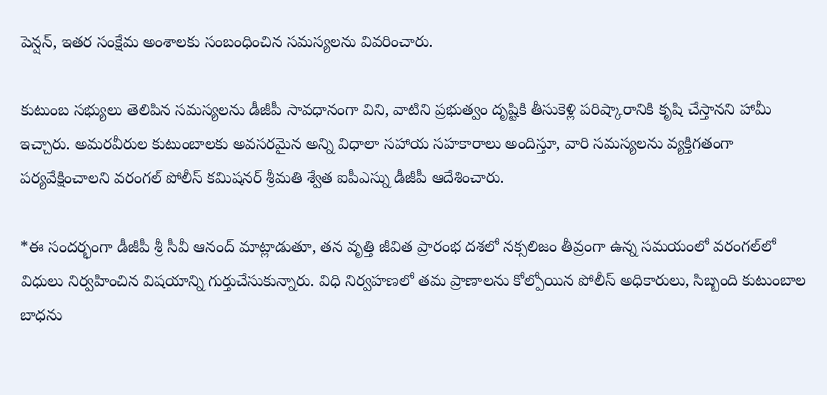పెన్షన్, ఇతర సంక్షేమ అంశాలకు సంబంధించిన సమస్యలను వివరించారు.

కుటుంబ సభ్యులు తెలిపిన సమస్యలను డీజీపీ సావధానంగా విని, వాటిని ప్రభుత్వం దృష్టికి తీసుకెళ్లి పరిష్కారానికి కృషి చేస్తానని హామీ ఇచ్చారు. అమరవీరుల కుటుంబాలకు అవసరమైన అన్ని విధాలా సహాయ సహకారాలు అందిస్తూ, వారి సమస్యలను వ్యక్తిగతంగా పర్యవేక్షించాలని వరంగల్ పోలీస్ కమిషనర్ శ్రీమతి శ్వేత ఐపీఎస్ను డీజీపీ ఆదేశించారు.

*ఈ సందర్భంగా డీజీపీ శ్రీ సీవీ ఆనంద్ మాట్లాడుతూ, తన వృత్తి జీవిత ప్రారంభ దశలో నక్సలిజం తీవ్రంగా ఉన్న సమయంలో వరంగల్‌లో విధులు నిర్వహించిన విషయాన్ని గుర్తుచేసుకున్నారు. విధి నిర్వహణలో తమ ప్రాణాలను కోల్పోయిన పోలీస్ అధికారులు, సిబ్బంది కుటుంబాల బాధను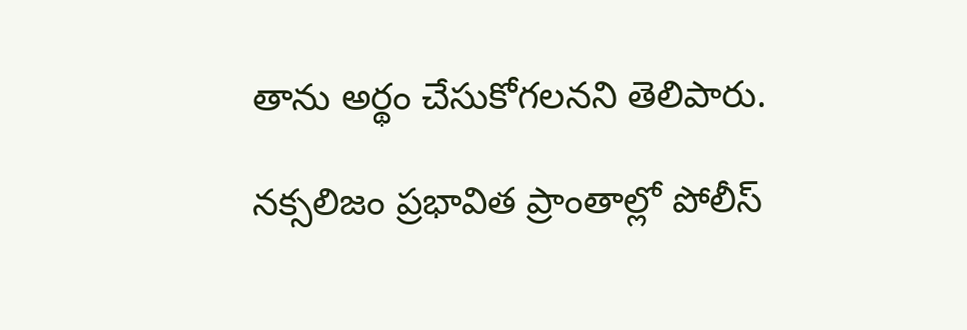తాను అర్థం చేసుకోగలనని తెలిపారు.

నక్సలిజం ప్రభావిత ప్రాంతాల్లో పోలీస్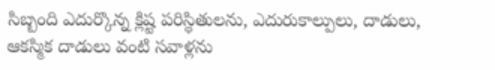సిబ్బంది ఎదుర్కొన్న క్లిష్ట పరిస్థితులను, ఎదురుకాల్పులు, దాడులు, ఆకస్మిక దాడులు వంటి సవాళ్లను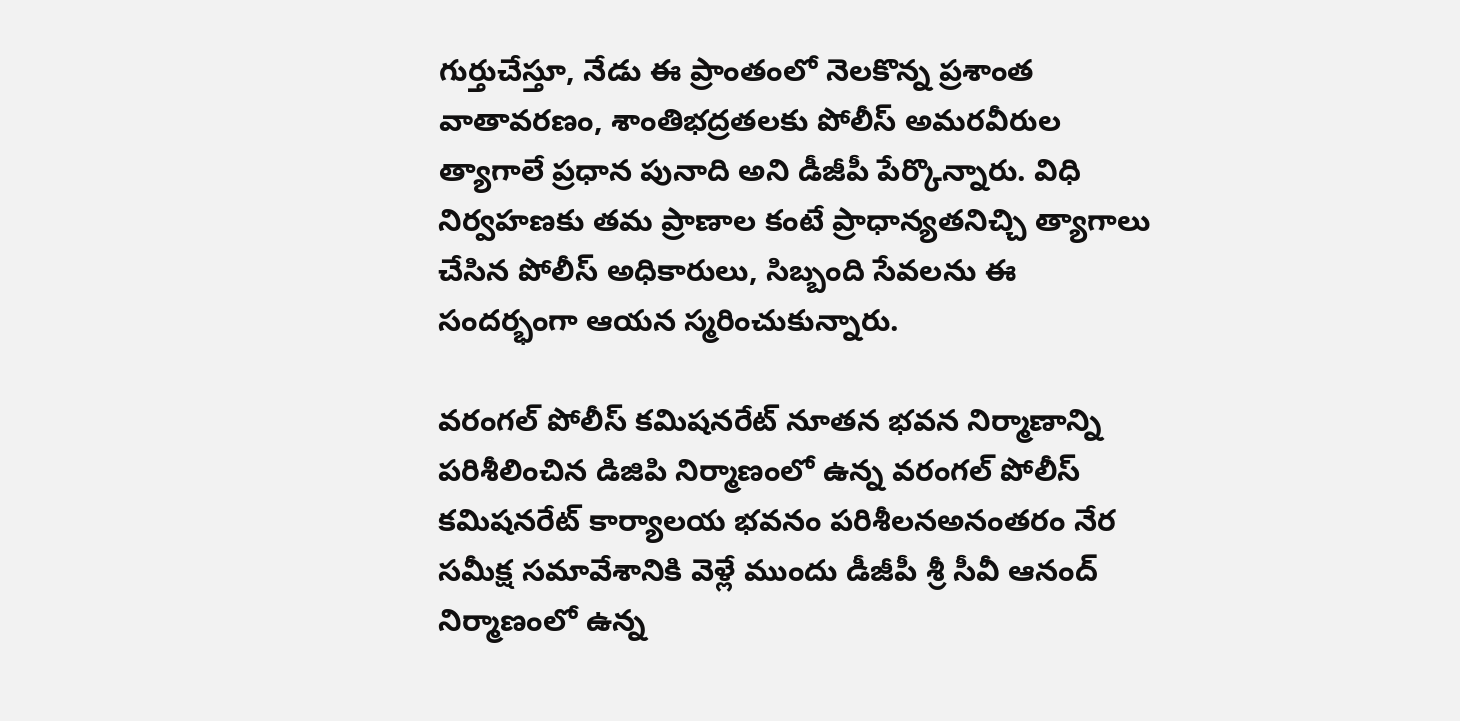గుర్తుచేస్తూ, నేడు ఈ ప్రాంతంలో నెలకొన్న ప్రశాంత వాతావరణం, శాంతిభద్రతలకు పోలీస్ అమరవీరుల త్యాగాలే ప్రధాన పునాది అని డీజీపీ పేర్కొన్నారు. విధి నిర్వహణకు తమ ప్రాణాల కంటే ప్రాధాన్యతనిచ్చి త్యాగాలు చేసిన పోలీస్ అధికారులు, సిబ్బంది సేవలను ఈ సందర్భంగా ఆయన స్మరించుకున్నారు.

వరంగల్ పోలీస్ కమిషనరేట్ నూతన భవన నిర్మాణాన్ని పరిశీలించిన డిజిపి నిర్మాణంలో ఉన్న వరంగల్ పోలీస్ కమిషనరేట్ కార్యాలయ భవనం పరిశీలనఅనంతరం నేర సమీక్ష సమావేశానికి వెళ్లే ముందు డీజీపీ శ్రీ సీవీ ఆనంద్ నిర్మాణంలో ఉన్న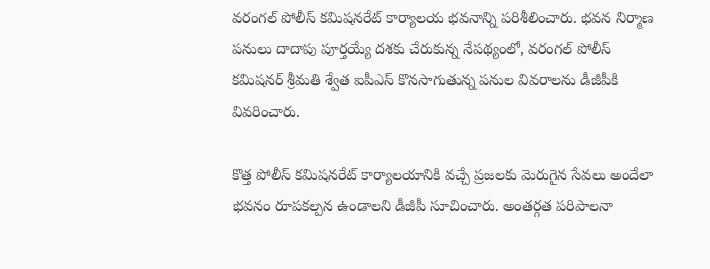వరంగల్ పోలీస్ కమిషనరేట్ కార్యాలయ భవనాన్ని పరిశీలించారు. భవన నిర్మాణ పనులు దాదాపు పూర్తయ్యే దశకు చేరుకున్న నేపథ్యంలో, వరంగల్ పోలీస్ కమిషనర్ శ్రీమతి శ్వేత ఐపీఎస్ కొనసాగుతున్న పనుల వివరాలను డీజీపీకి వివరించారు.

కొత్త పోలీస్ కమిషనరేట్ కార్యాలయానికి వచ్చే ప్రజలకు మెరుగైన సేవలు అందేలా భవనం రూపకల్పన ఉండాలని డీజీపీ సూచించారు. అంతర్గత పరిపాలనా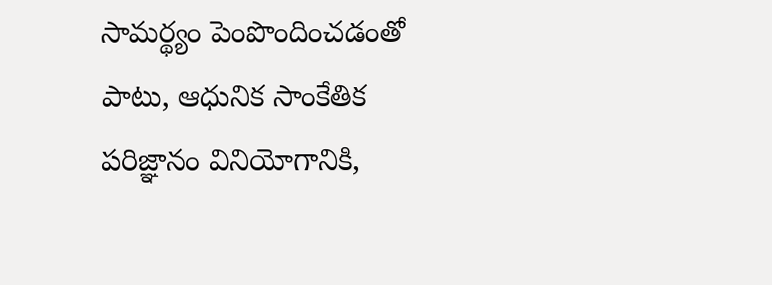సామర్థ్యం పెంపొందించడంతో పాటు, ఆధునిక సాంకేతిక పరిజ్ఞానం వినియోగానికి,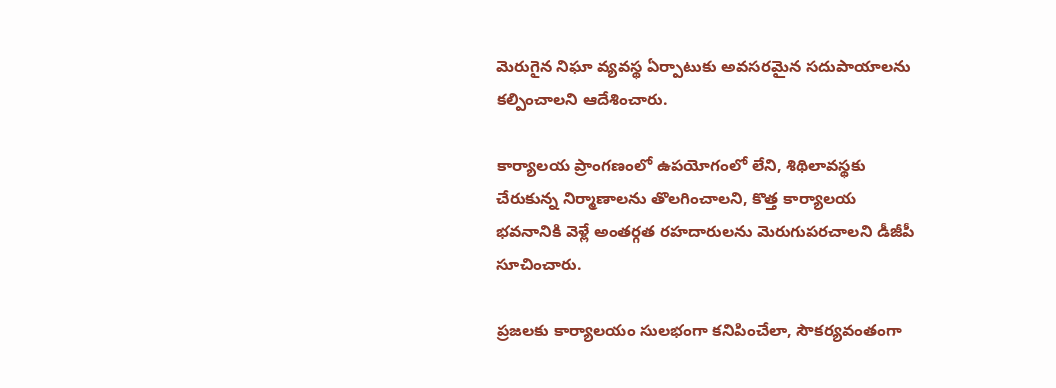మెరుగైన నిఘా వ్యవస్థ ఏర్పాటుకు అవసరమైన సదుపాయాలను కల్పించాలని ఆదేశించారు.

కార్యాలయ ప్రాంగణంలో ఉపయోగంలో లేని, శిథిలావస్థకు చేరుకున్న నిర్మాణాలను తొలగించాలని, కొత్త కార్యాలయ భవనానికి వెళ్లే అంతర్గత రహదారులను మెరుగుపరచాలని డీజీపీ సూచించారు.

ప్రజలకు కార్యాలయం సులభంగా కనిపించేలా, సౌకర్యవంతంగా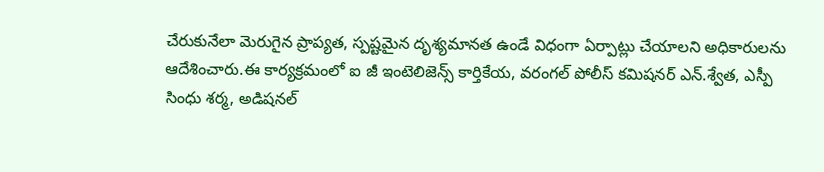చేరుకునేలా మెరుగైన ప్రాప్యత, స్పష్టమైన దృశ్యమానత ఉండే విధంగా ఏర్పాట్లు చేయాలని అధికారులను ఆదేశించారు.ఈ కార్యక్రమంలో ఐ జీ ఇంటెలిజెన్స్ కార్తికేయ, వరంగల్ పోలీస్ కమిషనర్ ఎన్.శ్వేత, ఎస్పీ సింధు శర్మ, అడిషనల్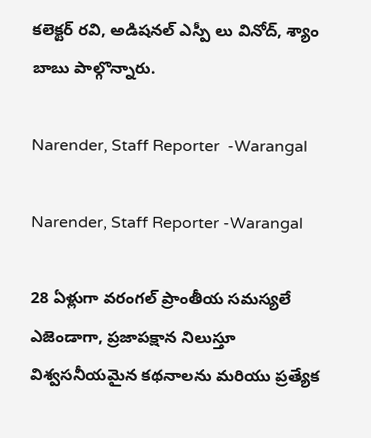కలెక్టర్ రవి, అడిషనల్ ఎస్పీ లు వినోద్, శ్యాం బాబు పాల్గొన్నారు.

Narender, Staff Reporter  -Warangal

Narender, Staff Reporter -Warangal

28 ఏళ్లుగా వరంగల్ ప్రాంతీయ సమస్యలే ఎజెండాగా, ప్రజాపక్షాన నిలుస్తూ విశ్వసనీయమైన కథనాలను మరియు ప్రత్యేక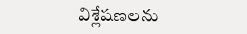విశ్లేషణలను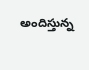అందిస్తున్న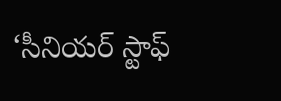‘సీనియర్ స్టాఫ్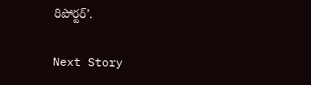రిపోర్టర్’.

Next Story